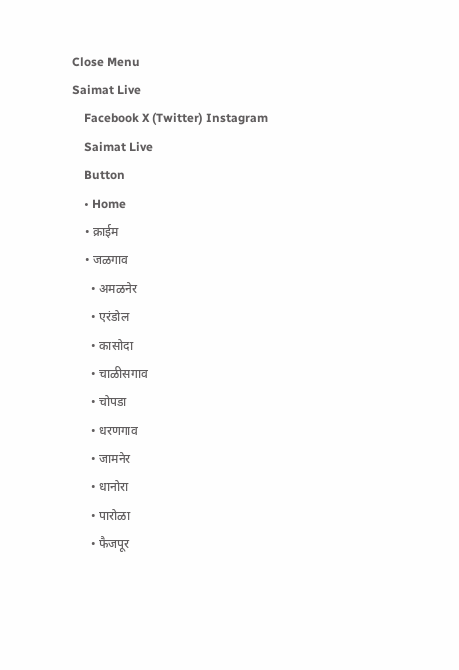Close Menu
Saimat Live
    Facebook X (Twitter) Instagram
    Saimat Live
    Button
    • Home
    • क्राईम
    • जळगाव
      • अमळनेर
      • एरंडोल
      • कासोदा
      • चाळीसगाव
      • चोपडा
      • धरणगाव
      • जामनेर
      • धानोरा
      • पारोळा
      • फैजपूर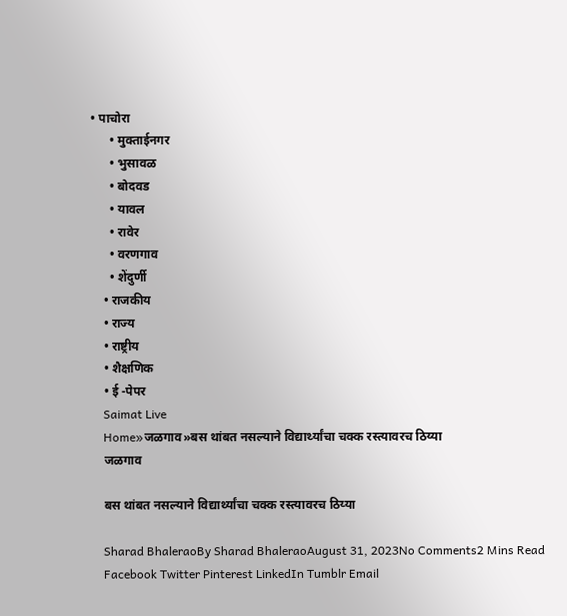• पाचोरा
      • मुक्ताईनगर
      • भुसावळ
      • बोदवड
      • यावल
      • रावेर
      • वरणगाव
      • शेंदुर्णी
    • राजकीय
    • राज्य
    • राष्ट्रीय
    • शैक्षणिक
    • ई -पेपर
    Saimat Live
    Home»जळगाव»बस थांबत नसल्याने विद्यार्थ्यांचा चक्क रस्त्यावरच ठिय्या
    जळगाव

    बस थांबत नसल्याने विद्यार्थ्यांचा चक्क रस्त्यावरच ठिय्या

    Sharad BhaleraoBy Sharad BhaleraoAugust 31, 2023No Comments2 Mins Read
    Facebook Twitter Pinterest LinkedIn Tumblr Email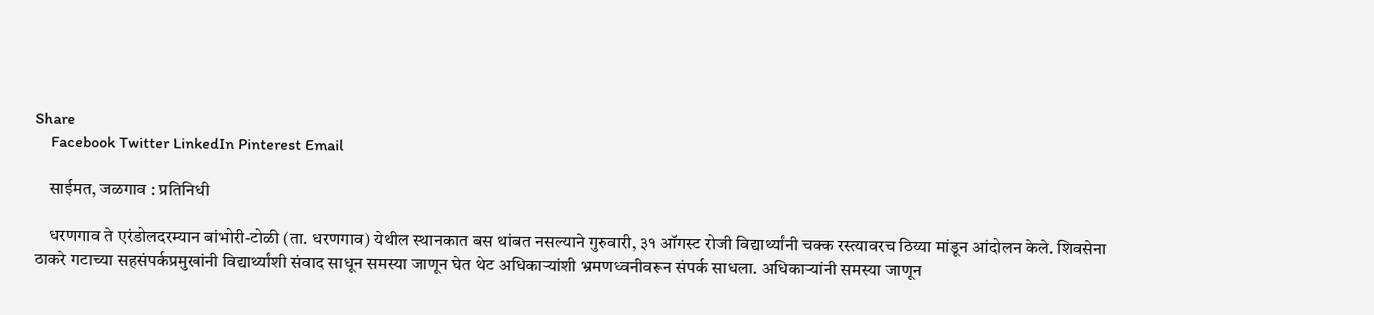Share
    Facebook Twitter LinkedIn Pinterest Email

    साईमत, जळगाव : प्रतिनिधी

    धरणगाव ते एरंडोलदरम्यान बांभोरी-टोळी (ता. धरणगाव) येथील स्थानकात बस थांबत नसल्याने गुरुवारी, ३१ ऑगस्ट रोजी विद्यार्थ्यांनी चक्क रस्त्यावरच ठिय्या मांडून आंदोलन केले. शिवसेना ठाकरे गटाच्या सहसंपर्कप्रमुखांनी विद्यार्थ्यांशी संवाद साधून समस्या जाणून घेत थेट अधिकाऱ्यांशी भ्रमणध्वनीवरून संपर्क साधला. अधिकाऱ्यांनी समस्या जाणून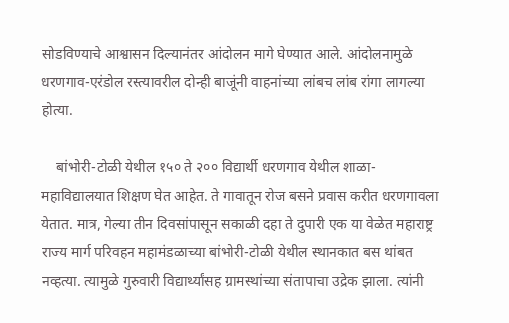सोडविण्याचे आश्वासन दिल्यानंतर आंदोलन मागे घेण्यात आले. आंदोलनामुळे धरणगाव-एरंडोल रस्त्यावरील दोन्ही बाजूंनी वाहनांच्या लांबच लांब रांगा लागल्या होत्या.

    बांभोरी-टोळी येथील १५० ते २०० विद्यार्थी धरणगाव येथील शाळा-महाविद्यालयात शिक्षण घेत आहेत. ते गावातून रोज बसने प्रवास करीत धरणगावला येतात. मात्र, गेल्या तीन दिवसांपासून सकाळी दहा ते दुपारी एक या वेळेत महाराष्ट्र राज्य मार्ग परिवहन महामंडळाच्या बांभोरी-टोळी येथील स्थानकात बस थांबत नव्हत्या. त्यामुळे गुरुवारी विद्यार्थ्यांसह ग्रामस्थांच्या संतापाचा उद्रेक झाला. त्यांनी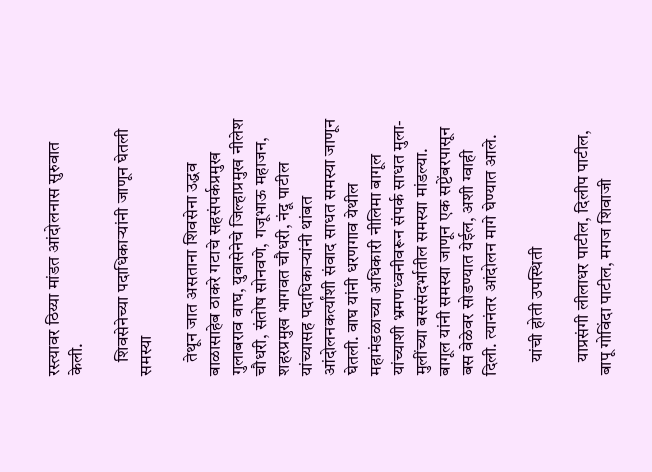रस्त्यावर ठिय्या मांडत आंदोलनास सुरुवात केली.

    शिवसेनेच्या पदाधिकाऱ्यांनी जाणून घेतली समस्या

    तेथून जात असताना शिवसेना उद्धव बाळासाहेब ठाकरे गटाचे सहसंपर्कप्रमुख गुलाबराव वाघ, युवासेनेचे जिल्हाप्रमुख नीलेश चौधरी, संतोष सोनवणे, गजूभाऊ महाजन, शहरप्रमुख भागवत चौधरी, नंदू पाटील यांच्यासह पदाधिकाऱ्यांनी थांबत आंदोलनकर्त्यांशी संवाद साधत समस्या जाणून घेतली. वाघ यांनी धरणगाव येथील महामंडळाच्या अधिकारी नीलिमा बागूल यांच्याशी भ्रमणध्वनीवरून संपर्क साधत मुला-मुलींच्या बससंदर्भातील समस्या मांडल्या. बागूल यांनी समस्या जाणून एक सप्टेंबरपासून बस वेळेवर सोडण्यात येईल, अशी ग्वाही दिली. त्यानंतर आंदोलन मागे घेण्यात आले.

    यांची होती उपस्थिती

    याप्रसंगी लीलाधर पाटील, दिलीप पाटील, बापू गोविंदा पाटील, मगज शिवाजी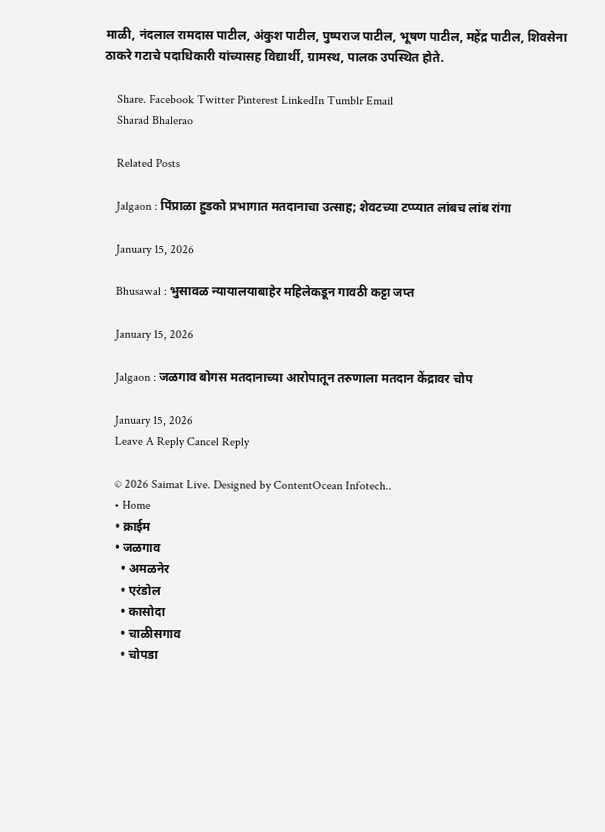माळी, नंदलाल रामदास पाटील, अंकुश पाटील, पुष्पराज पाटील, भूषण पाटील, महेंद्र पाटील, शिवसेना ठाकरे गटाचे पदाधिकारी यांच्यासह विद्यार्थी, ग्रामस्थ, पालक उपस्थित होते.

    Share. Facebook Twitter Pinterest LinkedIn Tumblr Email
    Sharad Bhalerao

    Related Posts

    Jalgaon : पिंप्राळा हुडको प्रभागात मतदानाचा उत्साह; शेवटच्या टप्प्यात लांबच लांब रांगा

    January 15, 2026

    Bhusawal : भुसावळ न्यायालयाबाहेर महिलेकडून गावठी कट्टा जप्त

    January 15, 2026

    Jalgaon : जळगाव बोगस मतदानाच्या आरोपातून तरुणाला मतदान केंद्रावर चोप

    January 15, 2026
    Leave A Reply Cancel Reply

    © 2026 Saimat Live. Designed by ContentOcean Infotech..
    • Home
    • क्राईम
    • जळगाव
      • अमळनेर
      • एरंडोल
      • कासोदा
      • चाळीसगाव
      • चोपडा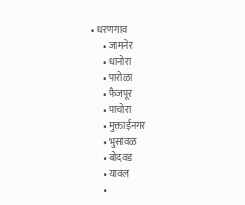• धरणगाव
      • जामनेर
      • धानोरा
      • पारोळा
      • फैजपूर
      • पाचोरा
      • मुक्ताईनगर
      • भुसावळ
      • बोदवड
      • यावल
      •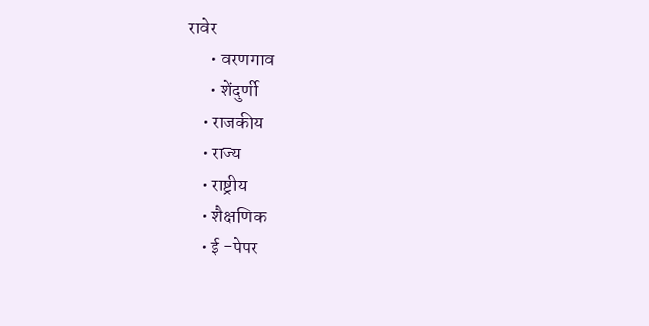रावेर
      • वरणगाव
      • शेंदुर्णी
    • राजकीय
    • राज्य
    • राष्ट्रीय
    • शैक्षणिक
    • ई -पेपर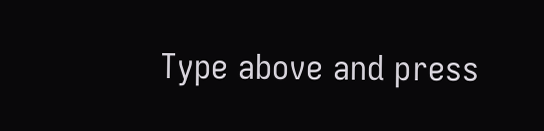Type above and press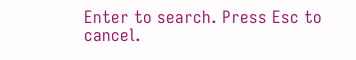Enter to search. Press Esc to cancel.